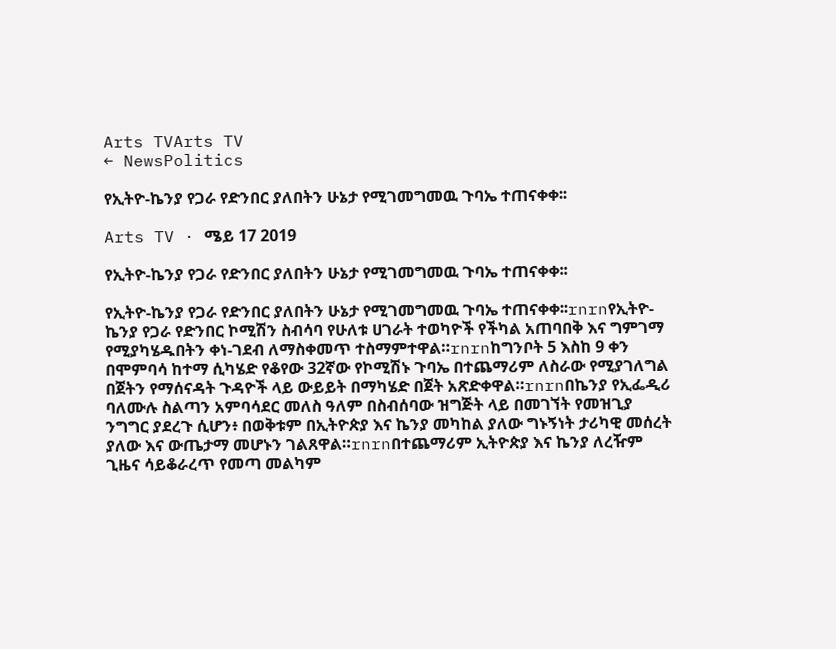Arts TVArts TV
← NewsPolitics

የኢትዮ-ኬንያ የጋራ የድንበር ያለበትን ሁኔታ የሚገመግመዉ ጉባኤ ተጠናቀቀ፡፡

Arts TV · ሜይ 17 2019

የኢትዮ-ኬንያ የጋራ የድንበር ያለበትን ሁኔታ የሚገመግመዉ ጉባኤ ተጠናቀቀ፡፡

የኢትዮ-ኬንያ የጋራ የድንበር ያለበትን ሁኔታ የሚገመግመዉ ጉባኤ ተጠናቀቀ፡፡rnrnየኢትዮ-ኬንያ የጋራ የድንበር ኮሚሽን ስብሳባ የሁለቱ ሀገራት ተወካዮች የችካል አጠባበቅ እና ግምገማ የሚያካሄዱበትን ቀነ-ገደብ ለማስቀመጥ ተስማምተዋል።rnrnከግንቦት 5 እስከ 9 ቀን በሞምባሳ ከተማ ሲካሄድ የቆየው 32ኛው የኮሚሽኑ ጉባኤ በተጨማሪም ለስራው የሚያገለግል በጀትን የማሰናዳት ጉዳዮች ላይ ውይይት በማካሄድ በጀት አጽድቀዋል።rnrnበኬንያ የኢፌዲሪ ባለሙሉ ስልጣን አምባሳደር መለስ ዓለም በስብሰባው ዝግጅት ላይ በመገኘት የመዝጊያ ንግግር ያደረጉ ሲሆን፥ በወቅቱም በኢትዮጵያ እና ኬንያ መካከል ያለው ግኑኝነት ታሪካዊ መሰረት ያለው እና ውጤታማ መሆኑን ገልጸዋል።rnrnበተጨማሪም ኢትዮጵያ እና ኬንያ ለረዥም ጊዜና ሳይቆራረጥ የመጣ መልካም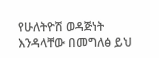የሁለትዮሽ ወዳጅነት እንዳላቸው በመግለፅ ይህ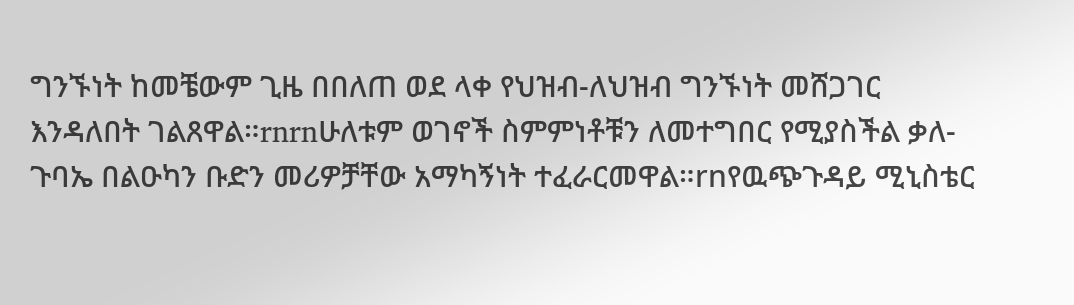ግንኙነት ከመቼውም ጊዜ በበለጠ ወደ ላቀ የህዝብ-ለህዝብ ግንኙነት መሸጋገር እንዳለበት ገልጸዋል።rnrnሁለቱም ወገኖች ስምምነቶቹን ለመተግበር የሚያስችል ቃለ-ጉባኤ በልዑካን ቡድን መሪዎቻቸው አማካኝነት ተፈራርመዋል።rnየዉጭጉዳይ ሚኒስቴር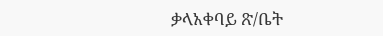ቃላአቀባይ ጽ/ቤት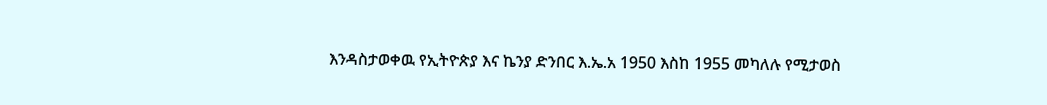እንዳስታወቀዉ የኢትዮጵያ እና ኬንያ ድንበር እ.ኤ.አ 1950 እስከ 1955 መካለሉ የሚታወስ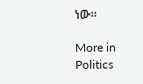ነው።

More in Politics